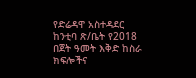የድሬዳዋ አስተዳደር ከንቲባ ጽ/ቤት የ2018 በጀት ዓመት እቅድ ከስራ ክፍሎችና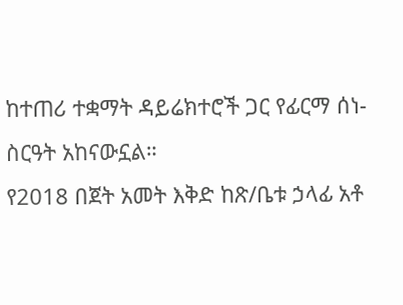ከተጠሪ ተቋማት ዳይሬክተሮች ጋር የፊርማ ሰነ-ስርዓት አከናውኗል።
የ2018 በጀት አመት እቅድ ከጽ/ቤቱ ኃላፊ አቶ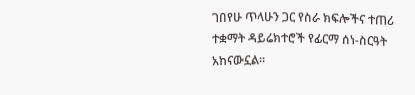ገበየሁ ጥላሁን ጋር የስራ ክፍሎችና ተጠሪ ተቋማት ዳይሬክተሮች የፊርማ ሰነ-ስርዓት አከናውኗል።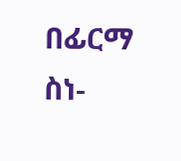በፊርማ ስነ-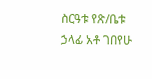ስርዓቱ የጽ/ቤቱ ኃላፊ አቶ ገበየሁ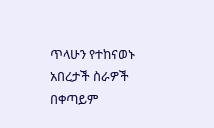ጥላሁን የተከናወኑ አበረታች ስራዎች በቀጣይም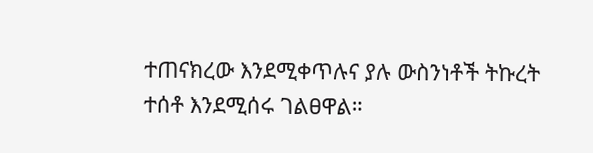ተጠናክረው እንደሚቀጥሉና ያሉ ውስንነቶች ትኩረት ተሰቶ እንደሚሰሩ ገልፀዋል።